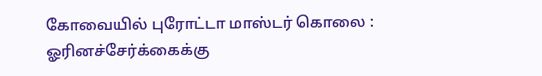கோவையில் புரோட்டா மாஸ்டர் கொலை : ஓரினச்சேர்க்கைக்கு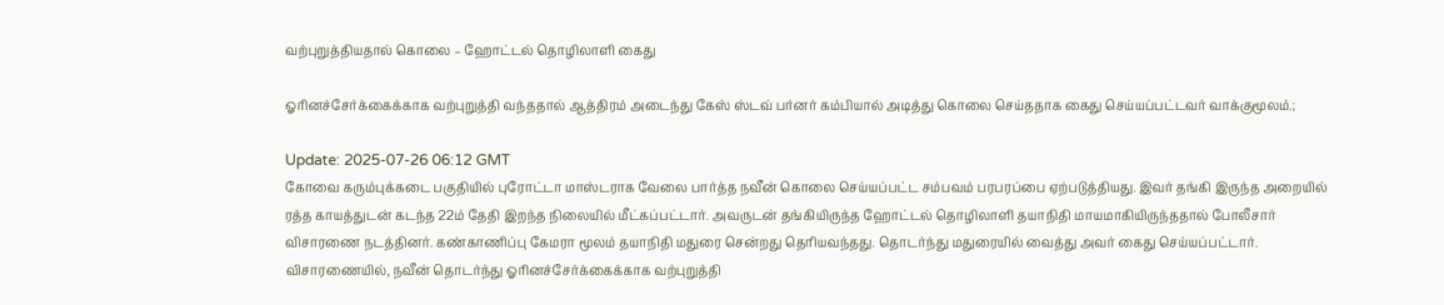வற்புறுத்தியதால் கொலை – ஹோட்டல் தொழிலாளி கைது

ஓரினச்சேர்க்கைக்காக வற்புறுத்தி வந்ததால் ஆத்திரம் அடைந்து கேஸ் ஸ்டவ் பர்னர் கம்பியால் அடித்து கொலை செய்ததாக கைது செய்யப்பட்டவர் வாக்குமூலம்.;

Update: 2025-07-26 06:12 GMT
கோவை கரும்புக்கடை பகுதியில் புரோட்டா மாஸ்டராக வேலை பார்த்த நவீன் கொலை செய்யப்பட்ட சம்பவம் பரபரப்பை ஏற்படுத்தியது. இவர் தங்கி இருந்த அறையில் ரத்த காயத்துடன் கடந்த 22ம் தேதி இறந்த நிலையில் மீட்கப்பட்டார். அவருடன் தங்கியிருந்த ஹோட்டல் தொழிலாளி தயாநிதி மாயமாகியிருந்ததால் போலீசார் விசாரணை நடத்தினர். கண்காணிப்பு கேமரா மூலம் தயாநிதி மதுரை சென்றது தெரியவந்தது. தொடர்ந்து மதுரையில் வைத்து அவர் கைது செய்யப்பட்டார். விசாரணையில், நவீன் தொடர்ந்து ஓரினச்சேர்க்கைக்காக வற்புறுத்தி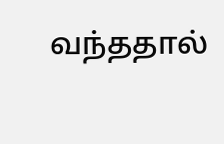வந்ததால்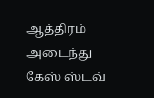ஆத்திரம் அடைந்து கேஸ் ஸ்டவ்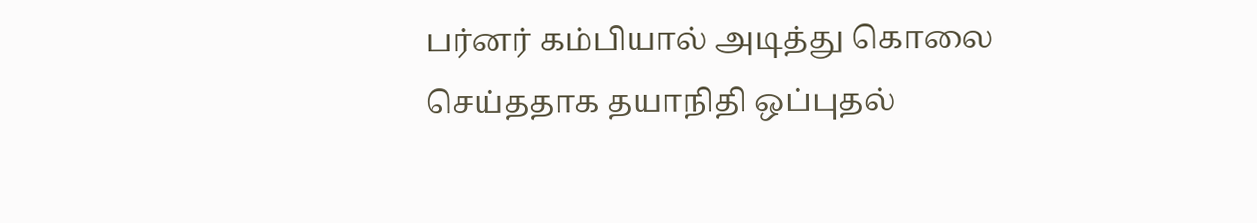பர்னர் கம்பியால் அடித்து கொலை செய்ததாக தயாநிதி ஒப்புதல்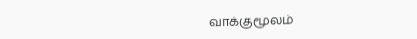வாக்குமூலம்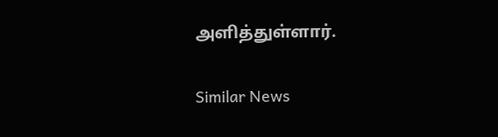அளித்துள்ளார்.

Similar News